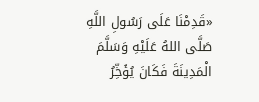«قَدِمْنَا عَلَى رَسُولِ اللَّهِ صَلَّى اللهُ عَلَيْهِ وَسَلَّمَ الْمَدِينَةَ فَكَانَ يُؤَخِّرُ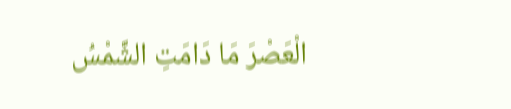الْعَصْرَ مَا دَامَتِ الشَّمْسُ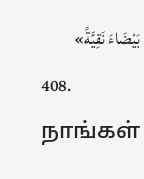بَيْضَاءَ نَقِيَّةً»
408. நாங்கள்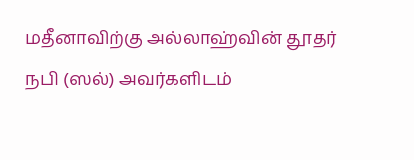மதீனாவிற்கு அல்லாஹ்வின் தூதர் நபி (ஸல்) அவர்களிடம்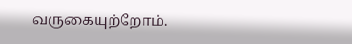வருகையுற்றோம்.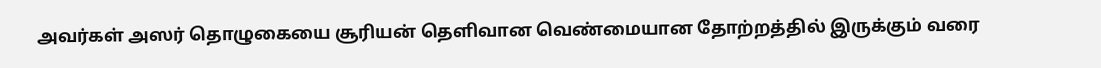அவர்கள் அஸர் தொழுகையை சூரியன் தெளிவான வெண்மையான தோற்றத்தில் இருக்கும் வரை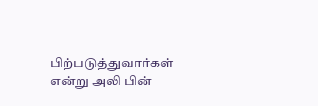பிற்படுத்துவார்கள் என்று அலி பின்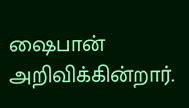ஷைபான் அறிவிக்கின்றார்.